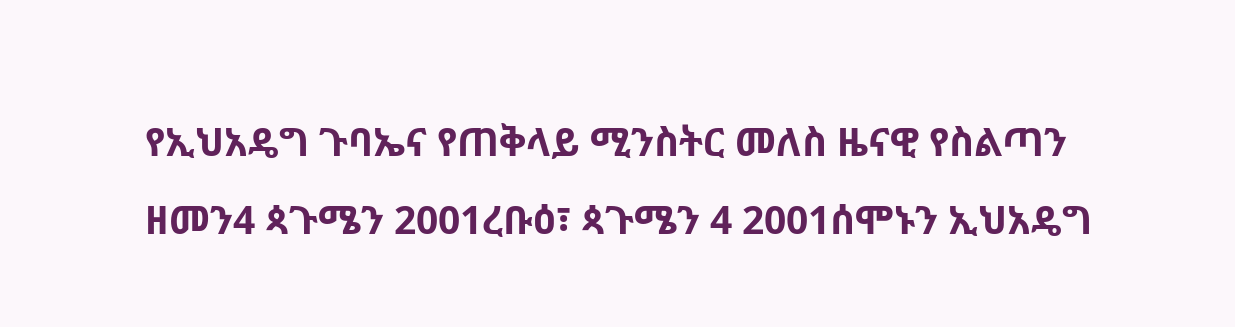የኢህአዴግ ጉባኤና የጠቅላይ ሚንስትር መለስ ዜናዊ የስልጣን ዘመን4 ጳጉሜን 2001ረቡዕ፣ ጳጉሜን 4 2001ሰሞኑን ኢህአዴግ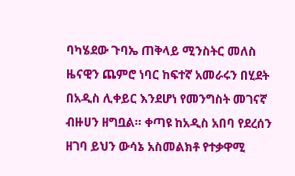ባካሄደው ጉባኤ ጠቅላይ ሚንስትር መለስ ዜናዊን ጨምሮ ነባር ከፍተኛ አመራሩን በሂደት በአዲስ ሊቀይር እንደሆነ የመንግስት መገናኛ ብዙሀን ዘግቧል። ቀጣዩ ከአዲስ አበባ የደረሰን ዘገባ ይህን ውሳኔ አስመልክቶ የተቃዋሚ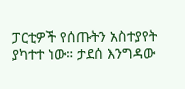ፓርቲዎች የሰጡትን አስተያየት ያካተተ ነው። ታደሰ እንግዳው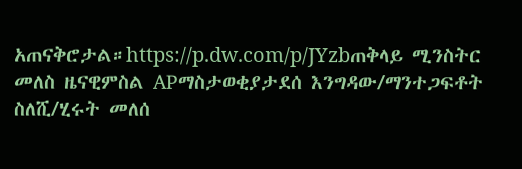አጠናቅሮታል።https://p.dw.com/p/JYzbጠቅላይ ሚንስትር መለስ ዜናዊምስል APማስታወቂያታደሰ እንግዳው/ማንተጋፍቶት ስለሺ/ሂሩት መለሰ